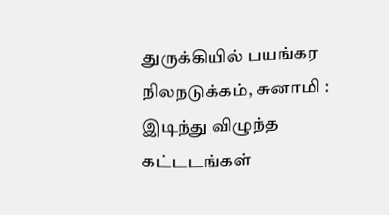துருக்கியில் பயங்கர நிலநடுக்கம், சுனாமி : இடிந்து விழுந்த கட்டடங்கள்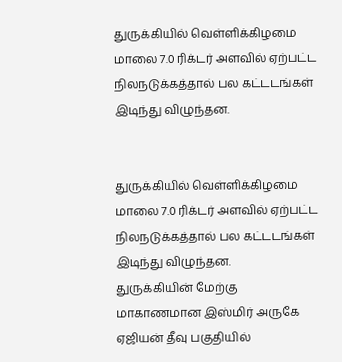துருக்கியில் வெள்ளிக்கிழமை மாலை 7.0 ரிக்டர் அளவில் ஏற்பட்ட நிலநடுக்கத்தால் பல கட்டடங்கள் இடிந்து விழுந்தன.


துருக்கியில் வெள்ளிக்கிழமை மாலை 7.0 ரிக்டர் அளவில் ஏற்பட்ட நிலநடுக்கத்தால் பல கட்டடங்கள் இடிந்து விழுந்தன.
துருக்கியின் மேற்கு மாகாணமான இஸ்மிர் அருகே ஏஜியன் தீவு பகுதியில்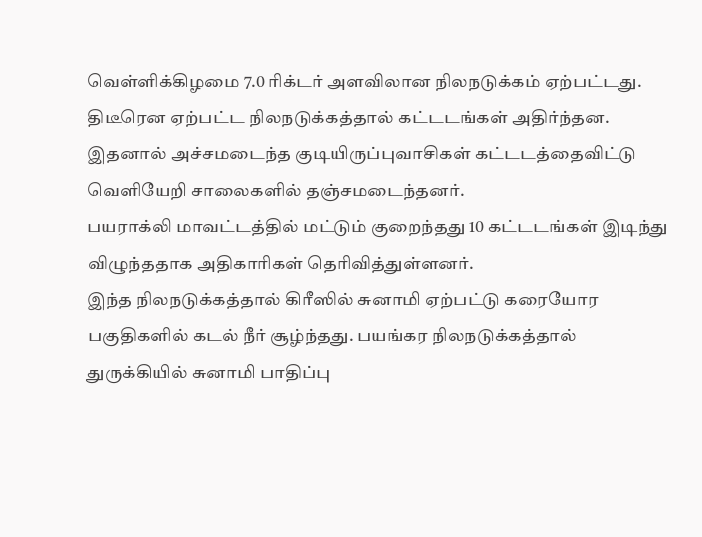வெள்ளிக்கிழமை 7.0 ரிக்டர் அளவிலான நிலநடுக்கம் ஏற்பட்டது.
திடீரென ஏற்பட்ட நிலநடுக்கத்தால் கட்டடங்கள் அதிர்ந்தன. இதனால் அச்சமடைந்த குடியிருப்புவாசிகள் கட்டடத்தைவிட்டு வெளியேறி சாலைகளில் தஞ்சமடைந்தனர்.
பயராக்லி மாவட்டத்தில் மட்டும் குறைந்தது 10 கட்டடங்கள் இடிந்து விழுந்ததாக அதிகாரிகள் தெரிவித்துள்ளனர்.
இந்த நிலநடுக்கத்தால் கிரீஸில் சுனாமி ஏற்பட்டு கரையோர பகுதிகளில் கடல் நீர் சூழ்ந்தது. பயங்கர நிலநடுக்கத்தால் துருக்கியில் சுனாமி பாதிப்பு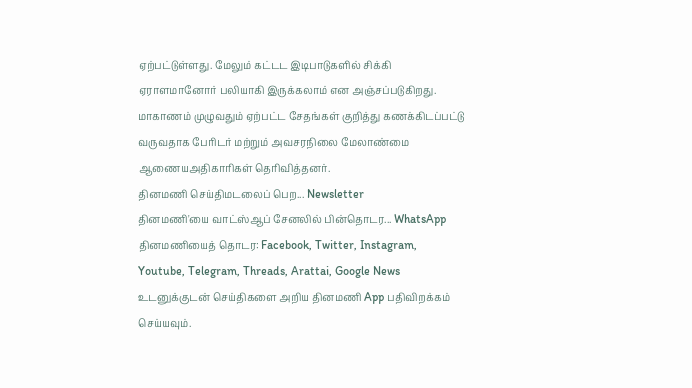ஏற்பட்டுள்ளது. மேலும் கட்டட இடிபாடுகளில் சிக்கி ஏராளமானோர் பலியாகி இருக்கலாம் என அஞ்சப்படுகிறது.
மாகாணம் முழுவதும் ஏற்பட்ட சேதங்கள் குறித்து கணக்கிடப்பட்டு வருவதாக பேரிடர் மற்றும் அவசரநிலை மேலாண்மை ஆணையஅதிகாரிகள் தெரிவித்தனர்.
தினமணி செய்திமடலைப் பெற... Newsletter
தினமணி'யை வாட்ஸ்ஆப் சேனலில் பின்தொடர... WhatsApp
தினமணியைத் தொடர: Facebook, Twitter, Instagram, Youtube, Telegram, Threads, Arattai, Google News
உடனுக்குடன் செய்திகளை அறிய தினமணி App பதிவிறக்கம் செய்யவும்.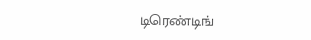டிரெண்டிங்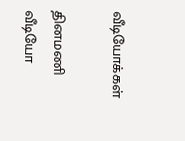வீடியோக்கள்

தினமணி வீடியோ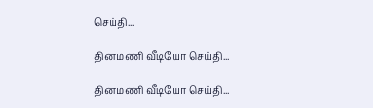செய்தி...

தினமணி வீடியோ செய்தி...

தினமணி வீடியோ செய்தி...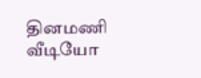தினமணி வீடியோ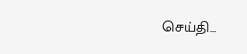செய்தி...